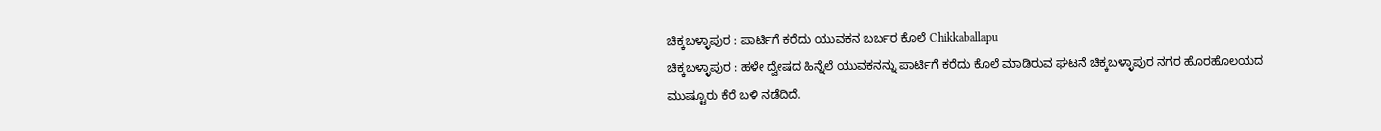ಚಿಕ್ಕಬಳ್ಳಾಪುರ : ಪಾರ್ಟಿಗೆ ಕರೆದು ಯುವಕನ ಬರ್ಬರ ಕೊಲೆ Chikkaballapu
ಚಿಕ್ಕಬಳ್ಳಾಪುರ : ಹಳೇ ದ್ವೇಷದ ಹಿನ್ನೆಲೆ ಯುವಕನನ್ನು ಪಾರ್ಟಿಗೆ ಕರೆದು ಕೊಲೆ ಮಾಡಿರುವ ಘಟನೆ ಚಿಕ್ಕಬಳ್ಳಾಪುರ ನಗರ ಹೊರಹೊಲಯದ ಮುಷ್ಟೂರು ಕೆರೆ ಬಳಿ ನಡೆದಿದೆ.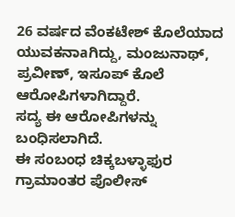26 ವರ್ಷದ ವೆಂಕಟೇಶ್ ಕೊಲೆಯಾದ ಯುವಕನಾaಗಿದ್ದು, ಮಂಜುನಾಥ್, ಪ್ರವೀಣ್, ಇಸೂಪ್ ಕೊಲೆ ಆರೋಪಿಗಳಾಗಿದ್ದಾರೆ.
ಸದ್ಯ ಈ ಆರೋಪಿಗಳನ್ನು ಬಂಧಿಸಲಾಗಿದೆ.
ಈ ಸಂಬಂಧ ಚಿಕ್ಕಬಳ್ಳಾಫುರ ಗ್ರಾಮಾಂತರ ಪೊಲೀಸ್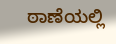ಠಾಣೆಯಲ್ಲಿ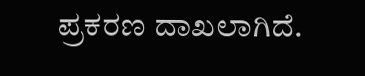ಪ್ರಕರಣ ದಾಖಲಾಗಿದೆ.